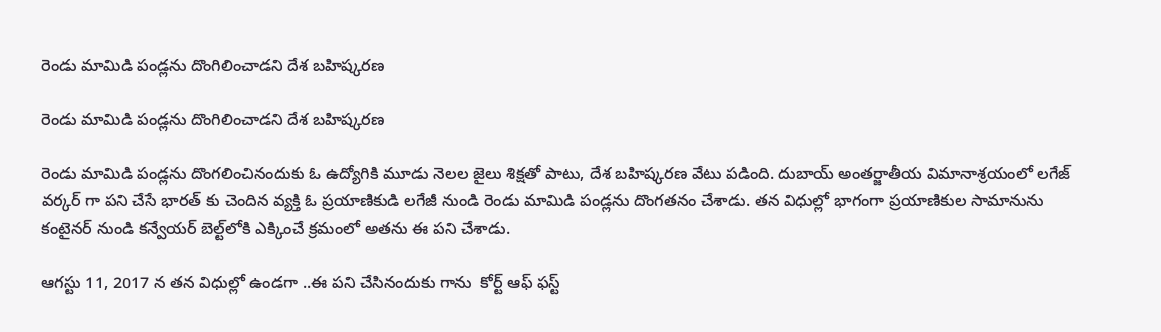రెండు మామిడి పండ్లను దొంగిలించాడని దేశ బహిష్కరణ

రెండు మామిడి పండ్లను దొంగిలించాడని దేశ బహిష్కరణ

రెండు మామిడి పండ్లను దొంగలించినందుకు ఓ ఉద్యోగికి మూడు నెలల జైలు శిక్షతో పాటు, దేశ బహిష్కరణ వేటు పడింది. దుబాయ్ అంతర్జాతీయ విమానాశ్రయంలో లగేజ్ వర్కర్ గా పని చేసే భారత్ కు చెందిన వ్యక్తి ఓ ప్రయాణికుడి లగేజీ నుండి రెండు మామిడి పండ్లను దొంగతనం చేశాడు. తన విధుల్లో భాగంగా ప్రయాణికుల సామానును కంటైనర్ నుండి కన్వేయర్ బెల్ట్‌లోకి ఎక్కించే క్రమంలో అతను ఈ పని చేశాడు.

ఆగస్టు 11, 2017 న తన విధుల్లో ఉండగా ..ఈ పని చేసినందుకు గాను  కోర్ట్ ఆఫ్ ఫస్ట్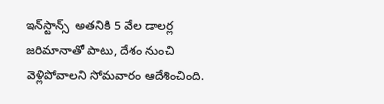ఇన్‌స్టాన్స్  అతనికి 5 వేల డాలర్ల జరిమానాతో పాటు, దేశం నుంచి వెళ్లిపోవాలని సోమవారం ఆదేశించింది.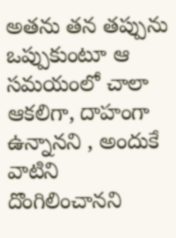అతను తన తప్పును ఒప్పుకుంటూ ఆ సమయంలో చాలా ఆకలిగా, దాహంగా ఉన్నానని , అందుకే వాటిని దొంగిలించానని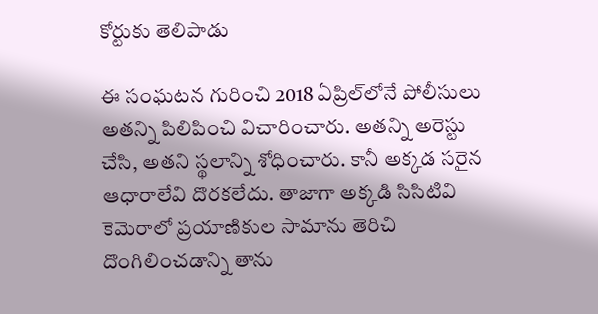కోర్టుకు తెలిపాడు

ఈ సంఘటన గురించి 2018 ఏప్రిల్‌లోనే పోలీసులు అతన్ని పిలిపించి విచారించారు. అతన్ని అరెస్టు చేసి, అతని స్థలాన్ని శోధించారు. కానీ అక్కడ సరైన ఆధారాలేవి దొరకలేదు. తాజాగా అక్కడి సిసిటివి కెమెరాలో ప్రయాణికుల సామాను తెరిచి దొంగిలించడాన్ని తాను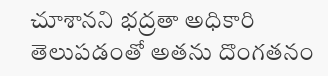చూశానని భద్రతా అధికారి తెలుపడంతో అతను దొంగతనం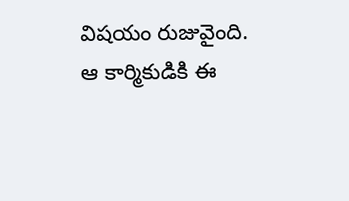విషయం రుజువైంది.  ఆ కార్మికుడికి ఈ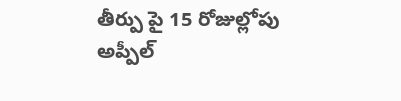తీర్పు పై 15 రోజుల్లోపు అప్పీల్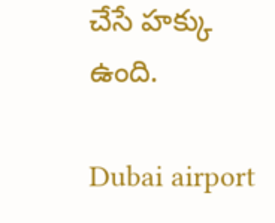చేసే హక్కు ఉంది.

Dubai airport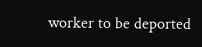worker to be deported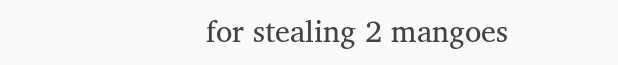for stealing 2 mangoes